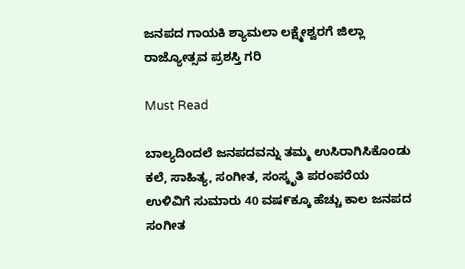ಜನಪದ ಗಾಯಕಿ ಶ್ಯಾಮಲಾ ಲಕ್ಷ್ಮೇಶ್ವರಗೆ ಜಿಲ್ಲಾ ರಾಜ್ಯೋತ್ಸವ ಪ್ರಶಸ್ತಿ ಗರಿ

Must Read

ಬಾಲ್ಯದಿಂದಲೆ ಜನಪದವನ್ನು ತಮ್ಮ ಉಸಿರಾಗಿಸಿಕೊಂಡು ಕಲೆ, ಸಾಹಿತ್ಯ, ಸಂಗೀತ, ಸಂಸ್ಕೃತಿ ಪರಂಪರೆಯ ಉಳಿವಿಗೆ ಸುಮಾರು 40 ವಷ೯ಕ್ಕೂ ಹೆಚ್ಚು ಕಾಲ ಜನಪದ ಸಂಗೀತ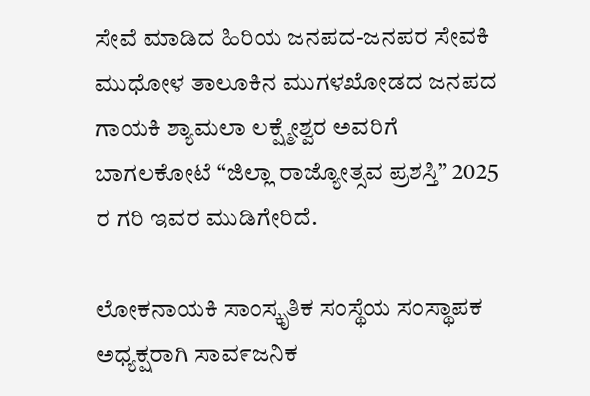ಸೇವೆ ಮಾಡಿದ ಹಿರಿಯ ಜನಪದ-ಜನಪರ ಸೇವಕಿ ಮುಧೋಳ ತಾಲೂಕಿನ ಮುಗಳಖೋಡದ ಜನಪದ ಗಾಯಕಿ ಶ್ಯಾಮಲಾ ಲಕ್ಷ್ಮೇಶ್ವರ ಅವರಿಗೆ ಬಾಗಲಕೋಟೆ “ಜಿಲ್ಲಾ ರಾಜ್ಯೋತ್ಸವ ಪ್ರಶಸ್ತಿ” 2025 ರ ಗರಿ ಇವರ ಮುಡಿಗೇರಿದೆ.

ಲೋಕನಾಯಕಿ ಸಾಂಸ್ಕೃತಿಕ ಸಂಸ್ಥೆಯ ಸಂಸ್ಥಾಪಕ ಅಧ್ಯಕ್ಷರಾಗಿ ಸಾವ೯ಜನಿಕ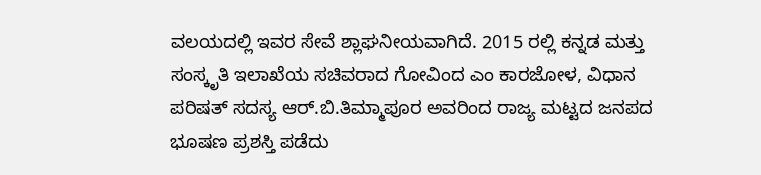ವಲಯದಲ್ಲಿ ಇವರ ಸೇವೆ ಶ್ಲಾಘನೀಯವಾಗಿದೆ. 2015 ರಲ್ಲಿ ಕನ್ನಡ ಮತ್ತು ಸಂಸ್ಕೃತಿ ಇಲಾಖೆಯ ಸಚಿವರಾದ ಗೋವಿಂದ ಎಂ ಕಾರಜೋಳ, ವಿಧಾನ ಪರಿಷತ್ ಸದಸ್ಯ ಆರ್.ಬಿ.ತಿಮ್ಮಾಪೂರ ಅವರಿಂದ ರಾಜ್ಯ ಮಟ್ಟದ ಜನಪದ ಭೂಷಣ ಪ್ರಶಸ್ತಿ ಪಡೆದು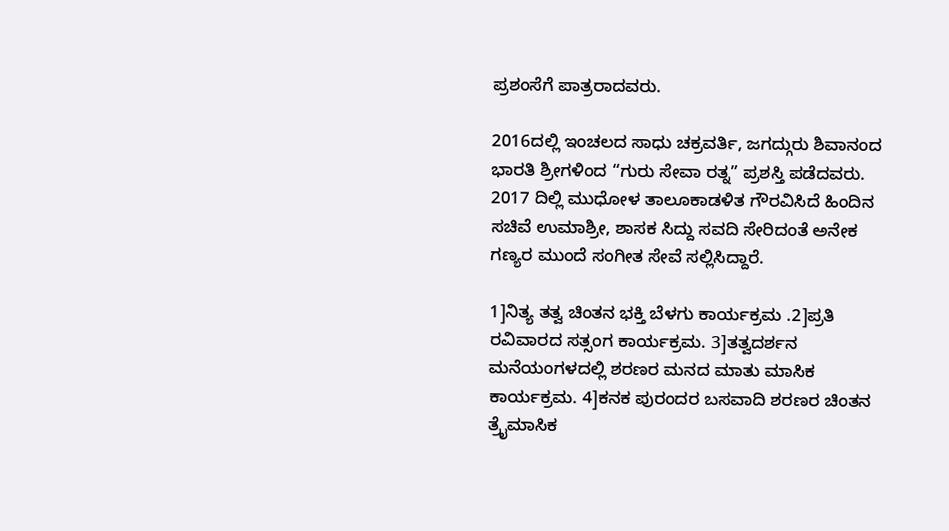ಪ್ರಶಂಸೆಗೆ ಪಾತ್ರರಾದವರು.

2016ದಲ್ಲಿ ಇಂಚಲದ ಸಾಧು ಚಕ್ರವರ್ತಿ, ಜಗದ್ಗುರು ಶಿವಾನಂದ ಭಾರತಿ ಶ್ರೀಗಳಿಂದ “ಗುರು ಸೇವಾ ರತ್ನ” ಪ್ರಶಸ್ತಿ ಪಡೆದವರು. 2017 ದಿಲ್ಲಿ ಮುಧೋಳ ತಾಲೂಕಾಡಳಿತ ಗೌರವಿಸಿದೆ ಹಿಂದಿನ ಸಚಿವೆ ಉಮಾಶ್ರೀ, ಶಾಸಕ ಸಿದ್ದು ಸವದಿ ಸೇರಿದಂತೆ ಅನೇಕ ಗಣ್ಯರ ಮುಂದೆ ಸಂಗೀತ ಸೇವೆ ಸಲ್ಲಿಸಿದ್ದಾರೆ.

1]ನಿತ್ಯ ತತ್ವ ಚಿಂತನ ಭಕ್ತಿ ಬೆಳಗು ಕಾರ್ಯಕ್ರಮ .2]ಪ್ರತಿ ರವಿವಾರದ ಸತ್ಸಂಗ ಕಾರ್ಯಕ್ರಮ. 3]ತತ್ವದರ್ಶನ ಮನೆಯಂಗಳದಲ್ಲಿ ಶರಣರ ಮನದ ಮಾತು ಮಾಸಿಕ ಕಾರ್ಯಕ್ರಮ. 4]ಕನಕ ಪುರಂದರ ಬಸವಾದಿ ಶರಣರ ಚಿಂತನ ತ್ರೈಮಾಸಿಕ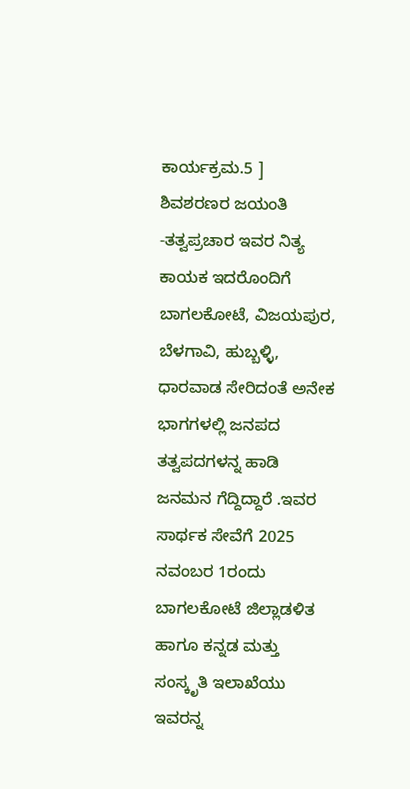ಕಾರ್ಯಕ್ರಮ.5 ] ಶಿವಶರಣರ ಜಯಂತಿ -ತತ್ವಪ್ರಚಾರ ಇವರ ನಿತ್ಯ ಕಾಯಕ ಇದರೊಂದಿಗೆ ಬಾಗಲಕೋಟೆ, ವಿಜಯಪುರ, ಬೆಳಗಾವಿ, ಹುಬ್ಬಳ್ಳಿ,  ಧಾರವಾಡ ಸೇರಿದಂತೆ ಅನೇಕ ಭಾಗಗಳಲ್ಲಿ ಜನಪದ ತತ್ವಪದಗಳನ್ನ ಹಾಡಿ ಜನಮನ ಗೆದ್ದಿದ್ದಾರೆ .ಇವರ ಸಾರ್ಥಕ ಸೇವೆಗೆ 2025 ನವಂಬರ 1ರಂದು ಬಾಗಲಕೋಟೆ ಜಿಲ್ಲಾಡಳಿತ ಹಾಗೂ ಕನ್ನಡ ಮತ್ತು ಸಂಸ್ಕೃತಿ ಇಲಾಖೆಯು ಇವರನ್ನ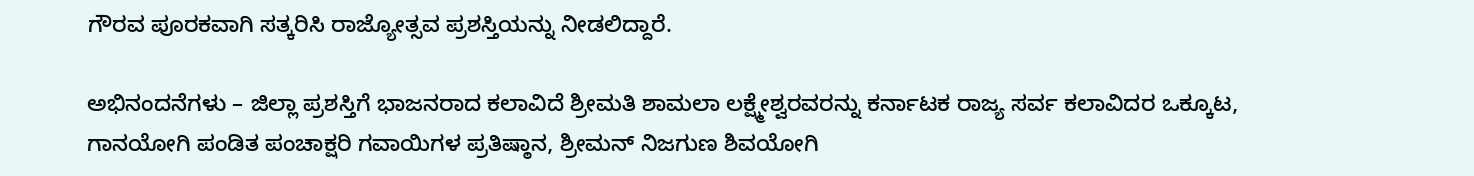ಗೌರವ ಪೂರಕವಾಗಿ ಸತ್ಕರಿಸಿ ರಾಜ್ಯೋತ್ಸವ ಪ್ರಶಸ್ತಿಯನ್ನು ನೀಡಲಿದ್ದಾರೆ.

ಅಭಿನಂದನೆಗಳು – ಜಿಲ್ಲಾ ಪ್ರಶಸ್ತಿಗೆ ಭಾಜನರಾದ ಕಲಾವಿದೆ ಶ್ರೀಮತಿ ಶಾಮಲಾ ಲಕ್ಷ್ಮೇಶ್ವರವರನ್ನು ಕರ್ನಾಟಕ ರಾಜ್ಯ ಸರ್ವ ಕಲಾವಿದರ ಒಕ್ಕೂಟ, ಗಾನಯೋಗಿ ಪಂಡಿತ ಪಂಚಾಕ್ಷರಿ ಗವಾಯಿಗಳ ಪ್ರತಿಷ್ಠಾನ, ಶ್ರೀಮನ್ ನಿಜಗುಣ ಶಿವಯೋಗಿ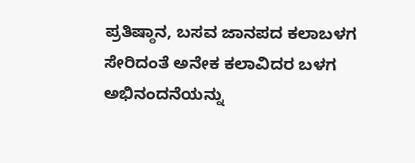ಪ್ರತಿಷ್ಠಾನ, ಬಸವ ಜಾನಪದ ಕಲಾಬಳಗ ಸೇರಿದಂತೆ ಅನೇಕ ಕಲಾವಿದರ ಬಳಗ ಅಭಿನಂದನೆಯನ್ನು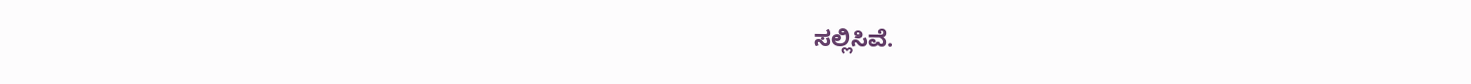ಸಲ್ಲಿಸಿವೆ.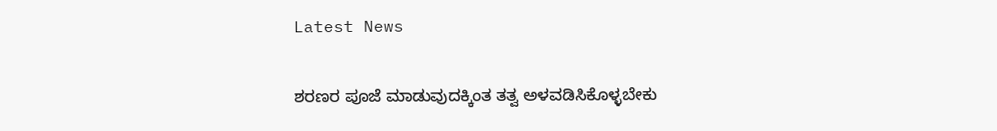Latest News

ಶರಣರ ಪೂಜೆ ಮಾಡುವುದಕ್ಕಿಂತ ತತ್ವ ಅಳವಡಿಸಿಕೊಳ್ಳಬೇಕು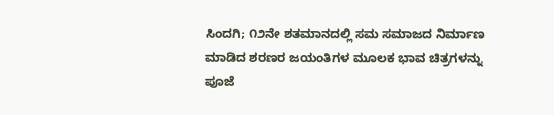ಸಿಂದಗಿ; ೧೨ನೇ ಶತಮಾನದಲ್ಲಿ ಸಮ ಸಮಾಜದ ನಿರ್ಮಾಣ ಮಾಡಿದ ಶರಣರ ಜಯಂತಿಗಳ ಮೂಲಕ ಭಾವ ಚಿತ್ರಗಳನ್ನು ಪೂಜೆ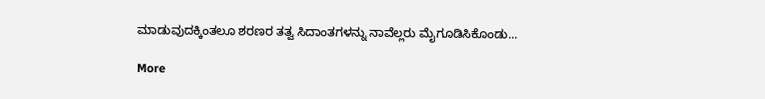ಮಾಡುವುದಕ್ಕಿಂತಲೂ ಶರಣರ ತತ್ವ ಸಿದಾಂತಗಳನ್ನು ನಾವೆಲ್ಲರು ಮೈಗೂಡಿಸಿಕೊಂಡು...

More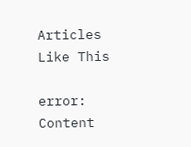Articles Like This

error: Content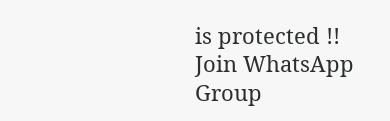is protected !!
Join WhatsApp Group